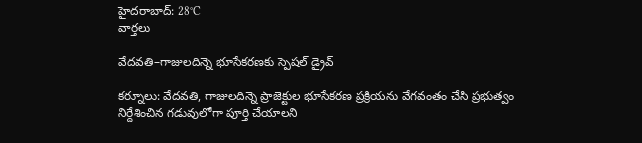హైదరాబాద్: 28°C
వార్తలు

వేదవతి–గాజులదిన్నె భూసేకరణకు స్పెషల్ డ్రైవ్

కర్నూలు: వేదవతి, గాజులదిన్నె ప్రాజెక్టుల భూసేకరణ ప్రక్రియను వేగవంతం చేసి ప్రభుత్వం నిర్దేశించిన గడువులోగా పూర్తి చేయాలని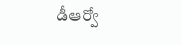డీఆర్వో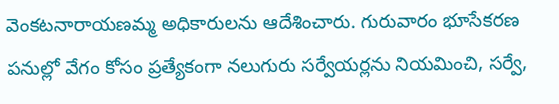వెంకటనారాయణమ్మ అధికారులను ఆదేశించారు. గురువారం భూసేకరణ పనుల్లో వేగం కోసం ప్రత్యేకంగా నలుగురు సర్వేయర్లను నియమించి, సర్వే,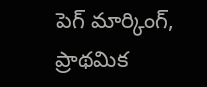పెగ్ మార్కింగ్, ప్రాథమిక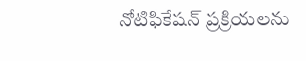నోటిఫికేషన్ ప్రక్రియలను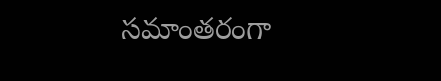సమాంతరంగా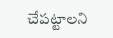చేపట్టాలని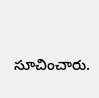సూచించారు.